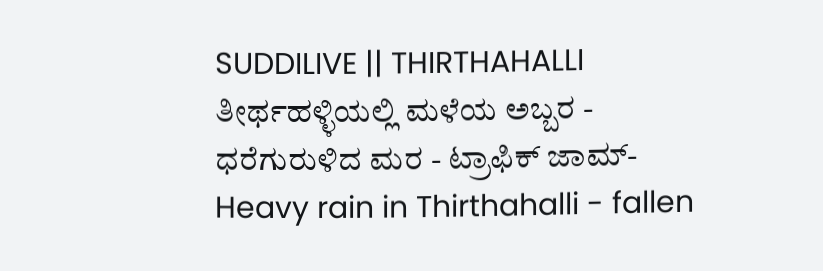SUDDILIVE || THIRTHAHALLI
ತೀರ್ಥಹಳ್ಳಿಯಲ್ಲಿ ಮಳೆಯ ಅಬ್ಬರ - ಧರೆಗುರುಳಿದ ಮರ - ಟ್ರಾಫಿಕ್ ಜಾಮ್- Heavy rain in Thirthahalli - fallen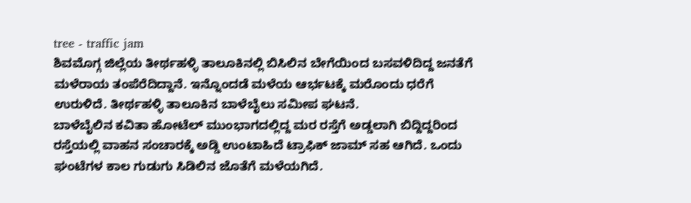tree - traffic jam
ಶಿವಮೊಗ್ಗ ಜಿಲ್ಲೆಯ ತೀರ್ಥಹಳ್ಳಿ ತಾಲೂಕಿನಲ್ಲಿ ಬಿಸಿಲಿನ ಬೇಗೆಯಿಂದ ಬಸವಳಿದಿದ್ದ ಜನತೆಗೆ ಮಳೆರಾಯ ತಂಪೆರೆದಿದ್ದಾನೆ. ಇನ್ನೊಂದಡೆ ಮಳೆಯ ಆರ್ಭಟಕ್ಕೆ ಮರೊಂದು ಧರೆಗೆ ಉರುಳಿದೆ. ತೀರ್ಥಹಳ್ಳಿ ತಾಲೂಕಿನ ಬಾಳೆಬೈಲು ಸಮೀಪ ಘಟನೆ.
ಬಾಳೆಬೈಲಿನ ಕವಿತಾ ಹೋಟೆಲ್ ಮುಂಭಾಗದಲ್ಲಿದ್ದ ಮರ ರಸ್ತೆಗೆ ಅಡ್ಡಲಾಗಿ ಬಿದ್ದಿದ್ದರಿಂದ ರಸ್ತೆಯಲ್ಲಿ ವಾಹನ ಸಂಚಾರಕ್ಕೆ ಅಡ್ಡಿ ಉಂಟಾಹಿದೆ ಟ್ರಾಫಿಕ್ ಜಾಮ್ ಸಹ ಆಗಿದೆ. ಒಂದು ಘಂಟೆಗಳ ಕಾಲ ಗುಡುಗು ಸಿಡಿಲಿನ ಜೊತೆಗೆ ಮಳೆಯಗಿದೆ.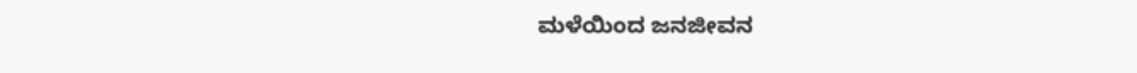ಮಳೆಯಿಂದ ಜನಜೀವನ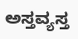ಅಸ್ತವ್ಯಸ್ತ